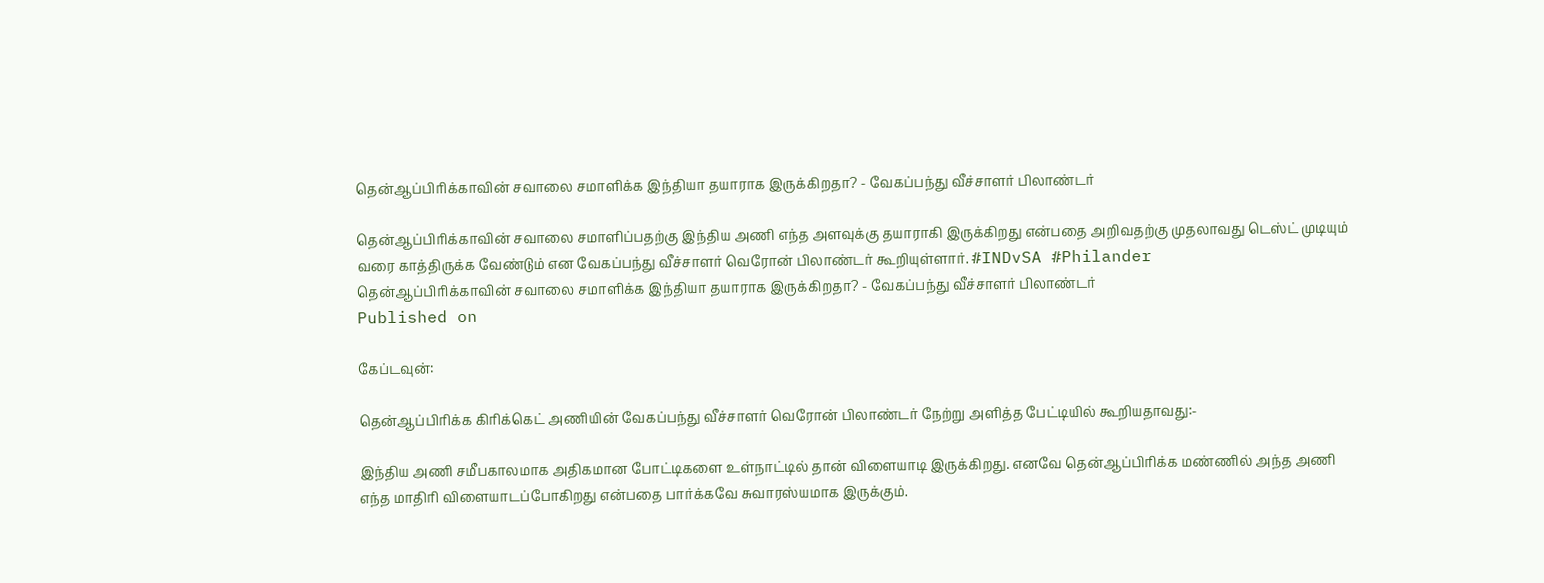தென்ஆப்பிரிக்காவின் சவாலை சமாளிக்க இந்தியா தயாராக இருக்கிறதா? - வேகப்பந்து வீச்சாளர் பிலாண்டர்

தென்ஆப்பிரிக்காவின் சவாலை சமாளிப்பதற்கு இந்திய அணி எந்த அளவுக்கு தயாராகி இருக்கிறது என்பதை அறிவதற்கு முதலாவது டெஸ்ட் முடியும் வரை காத்திருக்க வேண்டும் என வேகப்பந்து வீச்சாளர் வெரோன் பிலாண்டர் கூறியுள்ளார். #INDvSA #Philander
தென்ஆப்பிரிக்காவின் சவாலை சமாளிக்க இந்தியா தயாராக இருக்கிறதா? - வேகப்பந்து வீச்சாளர் பிலாண்டர்
Published on

கேப்டவுன்:

தென்ஆப்பிரிக்க கிரிக்கெட் அணியின் வேகப்பந்து வீச்சாளர் வெரோன் பிலாண்டர் நேற்று அளித்த பேட்டியில் கூறியதாவது:-

இந்திய அணி சமீபகாலமாக அதிகமான போட்டிகளை உள்நாட்டில் தான் விளையாடி இருக்கிறது. எனவே தென்ஆப்பிரிக்க மண்ணில் அந்த அணி எந்த மாதிரி விளையாடப்போகிறது என்பதை பார்க்கவே சுவாரஸ்யமாக இருக்கும்.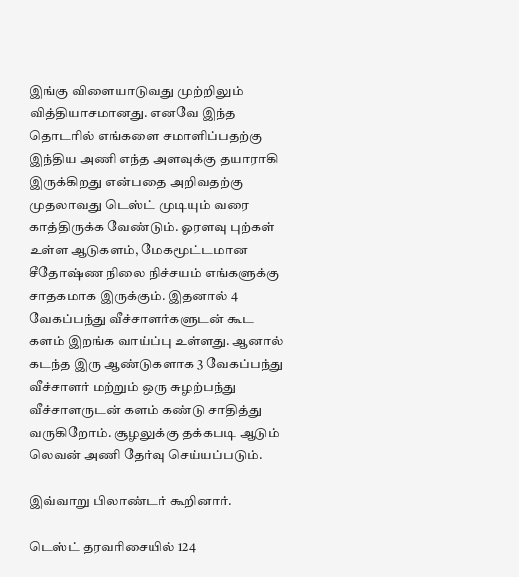இங்கு விளையாடுவது முற்றிலும் வித்தியாசமானது. எனவே இந்த தொடரில் எங்களை சமாளிப்பதற்கு இந்திய அணி எந்த அளவுக்கு தயாராகி இருக்கிறது என்பதை அறிவதற்கு முதலாவது டெஸ்ட் முடியும் வரை காத்திருக்க வேண்டும். ஓரளவு புற்கள் உள்ள ஆடுகளம், மேகமூட்டமான சீதோஷ்ண நிலை நிச்சயம் எங்களுக்கு சாதகமாக இருக்கும். இதனால் 4 வேகப்பந்து வீச்சாளர்களுடன் கூட களம் இறங்க வாய்ப்பு உள்ளது. ஆனால் கடந்த இரு ஆண்டுகளாக 3 வேகப்பந்து வீச்சாளர் மற்றும் ஒரு சுழற்பந்து வீச்சாளருடன் களம் கண்டு சாதித்து வருகிறோம். சூழலுக்கு தக்கபடி ஆடும் லெவன் அணி தேர்வு செய்யப்படும்.

இவ்வாறு பிலாண்டர் கூறினார்.

டெஸ்ட் தரவரிசையில் 124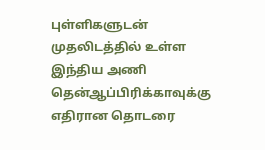புள்ளிகளுடன் முதலிடத்தில் உள்ள இந்திய அணி தென்ஆப்பிரிக்காவுக்கு எதிரான தொடரை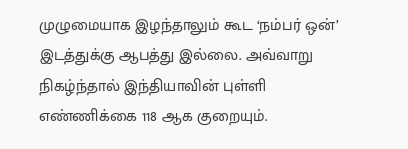முழுமையாக இழந்தாலும் கூட ‘நம்பர் ஒன்’ இடத்துக்கு ஆபத்து இல்லை. அவ்வாறு நிகழ்ந்தால் இந்தியாவின் புள்ளி எண்ணிக்கை 118 ஆக குறையும்.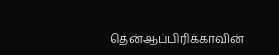தென்ஆப்பிரிக்காவின்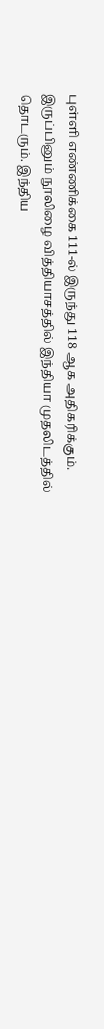புள்ளி எண்ணிக்கை 111-ல் இருந்து 118 ஆக அதிகரிக்கும். இருப்பினும் நூலிழை வித்தியாசத்தில் இந்தியா முதலிடத்தில் தொடரும். இந்திய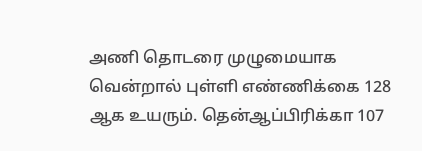அணி தொடரை முழுமையாக வென்றால் புள்ளி எண்ணிக்கை 128 ஆக உயரும். தென்ஆப்பிரிக்கா 107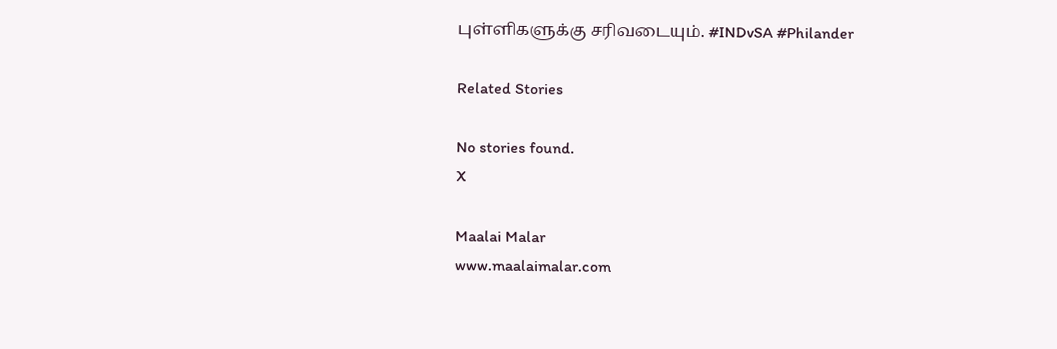புள்ளிகளுக்கு சரிவடையும். #INDvSA #Philander

Related Stories

No stories found.
X

Maalai Malar
www.maalaimalar.com